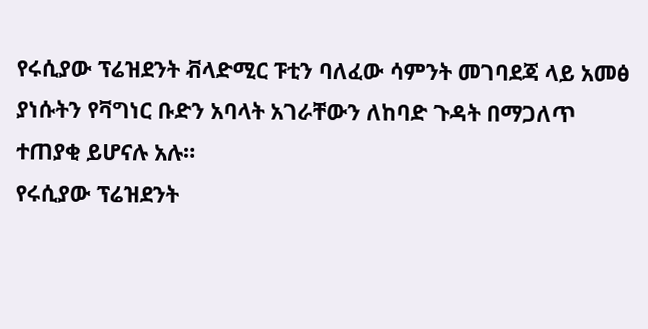የሩሲያው ፕሬዝደንት ቭላድሚር ፑቲን ባለፈው ሳምንት መገባደጃ ላይ አመፅ ያነሱትን የቫግነር ቡድን አባላት አገራቸውን ለከባድ ጉዳት በማጋለጥ ተጠያቂ ይሆናሉ አሉ።
የሩሲያው ፕሬዝደንት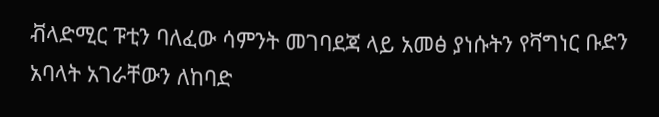ቭላድሚር ፑቲን ባለፈው ሳምንት መገባደጃ ላይ አመፅ ያነሱትን የቫግነር ቡድን አባላት አገራቸውን ለከባድ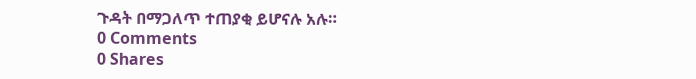ጉዳት በማጋለጥ ተጠያቂ ይሆናሉ አሉ።
0 Comments
0 Shares